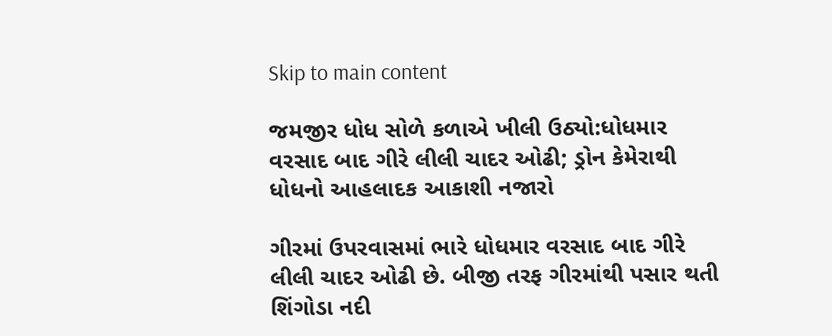Skip to main content

જમજીર ધોધ સોળે કળાએ ખીલી ઉઠ્યો:ધોધમાર વરસાદ બાદ ગીરે લીલી ચાદર ઓઢી; ડ્રોન કેમેરાથી ધોધનો આહલાદક આકાશી નજારો

ગીરમાં ઉપરવાસમાં ભારે ધોધમાર વરસાદ બાદ ગીરે લીલી ચાદર ઓઢી છે. બીજી તરફ ગીરમાંથી પસાર થતી શિંગોડા નદી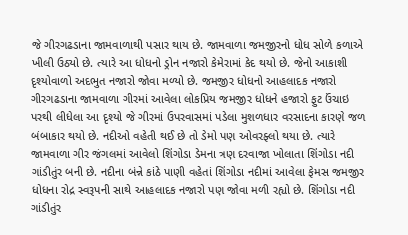જે ગીરગઢડાના જામવાળાથી પસાર થાય છે. જામવાળા જમજીરનો ધોધ સોળે કળાએ ખીલી ઉઠ્યો છે. ત્યારે આ ધોધનો ડ્રોન નજારો કેમેરામાં કેદ થયો છે. જેનો આકાશી દૃશ્યોવાળો અદભુત નજારો જોવા મળ્યો છે. જમજીર ધોધનો આહલાદક નજારો
ગીરગઢડાના જામવાળા ગીરમાં આવેલા લોકપ્રિય જમજીર ધોધને હજારો ફુટ ઉંચાઇ પરથી લીધેલા આ દૃશ્યો જે ગીરમાં ઉપરવાસમાં પડેલા મુશળધાર વરસાદના કારણે જળ બંબાકાર થયો છે. નદીઓ વહેતી થઈ છે તો ડેમો પણ ઓવરફ્લો થયા છે. ત્યારે જામવાળા ગીર જંગલમાં આવેલો શિંગોડા ડેમના ત્રણ દરવાજા ખોલાતા શિંગોડા નદી ગાંડીતુંર બની છે. નદીના બંન્ને કાંઠે પાણી વહેતાં શિંગોડા નદીમાં આવેલા ફેમસ જમજીર ધોધના રોદ્ર સ્વરૂપની સાથે આહલાદક નજારો પણ જોવા મળી રહ્યો છે. શિંગોડા નદી ગાંડીતુંર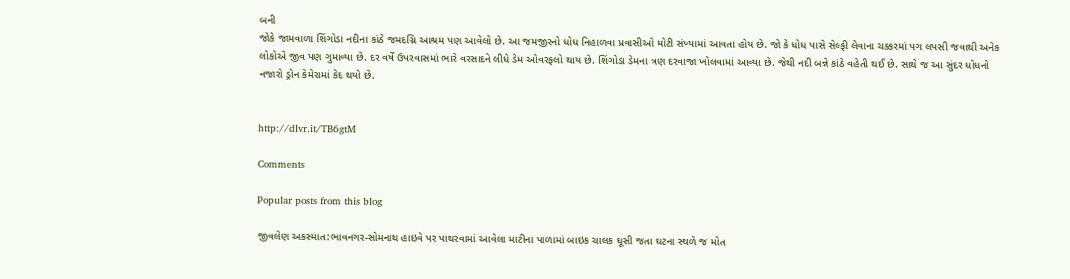બની
જોકે જામવાળા શિંગોડા નદીના કાંઠે જમદગ્નિ આશ્રમ પણ આવેલો છે. આ જમજીરનો ધોધ નિહાળવા પ્રવાસીઓ મોટી સંખ્યામાં આવતા હોય છે. જો કે ધોધ પાસે સેલ્ફી લેવાના ચક્કરમાં પગ લપસી જવાથી અનેક લોકોએ જીવ પણ ગુમાવ્યા છે. દર વર્ષે ઉપરવાસમાં ભારે વરસાદને લીધે ડેમ ઓવરફલો થાય છે. શિંગોડા ડેમના ત્રણ દરવાજા ખોલવામાં આવ્યા છે. જેથી નદી બન્ને કાંઠે વહેતી થઈ છે. સાથે જ આ સુંદર ધોધનો નજારો ડ્રોન કેમેરામાં કેદ થયો છે.


http://dlvr.it/TB6gtM

Comments

Popular posts from this blog

જીવલેણ અકસ્માત:ભાવનગર-સોમનાથ હાઇવે પર પાથરવામાં આવેલા માટીના પાળામાં બાઇક ચાલક ઘૂસી જતા ઘટના સ્થળે જ મોત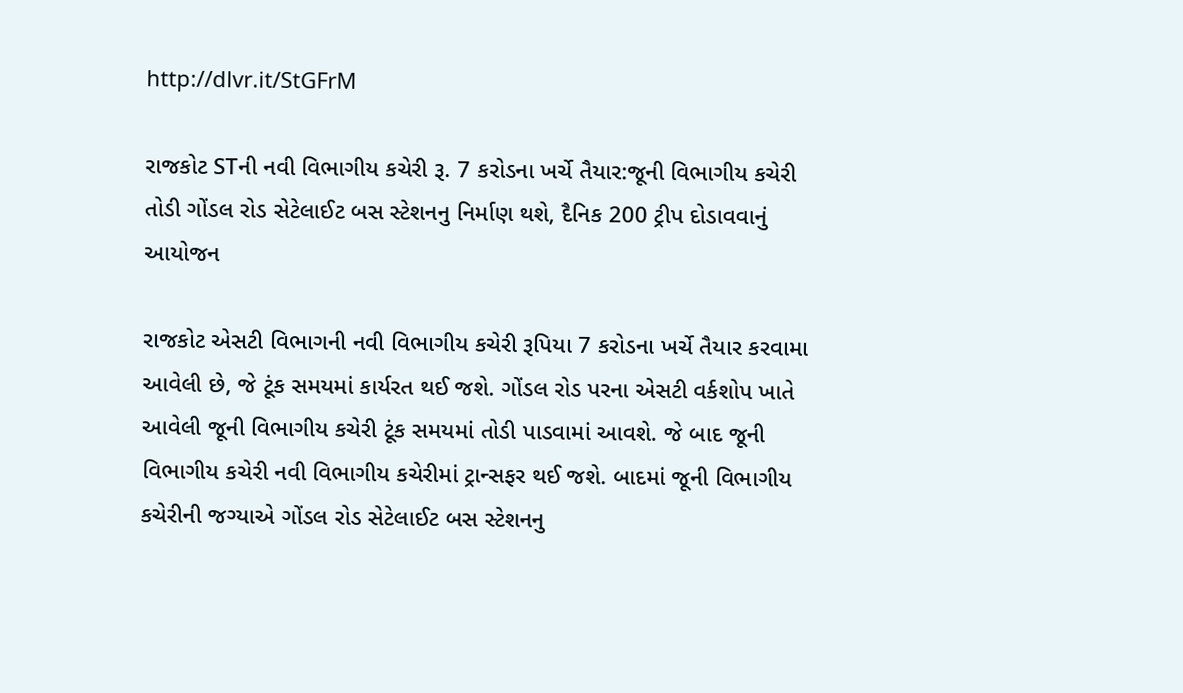http://dlvr.it/StGFrM

રાજકોટ STની નવી વિભાગીય કચેરી રૂ. 7 કરોડના ખર્ચે તૈયાર:જૂની વિભાગીય કચેરી તોડી ગોંડલ રોડ સેટેલાઈટ બસ સ્ટેશનનુ નિર્માણ થશે, દૈનિક 200 ટ્રીપ દોડાવવાનું આયોજન

રાજકોટ એસટી વિભાગની નવી વિભાગીય કચેરી રૂપિયા 7 કરોડના ખર્ચે તૈયાર કરવામા આવેલી છે, જે ટૂંક સમયમાં કાર્યરત થઈ જશે. ગોંડલ રોડ પરના એસટી વર્કશોપ ખાતે આવેલી જૂની વિભાગીય કચેરી ટૂંક સમયમાં તોડી પાડવામાં આવશે. જે બાદ જૂની વિભાગીય કચેરી નવી વિભાગીય કચેરીમાં ટ્રાન્સફર થઈ જશે. બાદમાં જૂની વિભાગીય કચેરીની જગ્યાએ ગોંડલ રોડ સેટેલાઈટ બસ સ્ટેશનનુ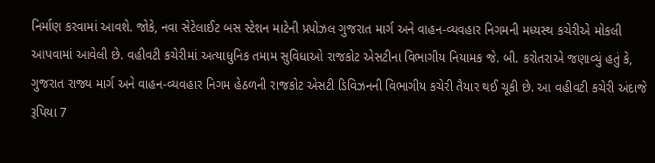નિર્માણ કરવામાં આવશે. જોકે, નવા સેટેલાઈટ બસ સ્ટેશન માટેની પ્રપોઝલ ગુજરાત માર્ગ અને વાહન-વ્યવહાર નિગમની મધ્યસ્થ કચેરીએ મોકલી આપવામાં આવેલી છે. વહીવટી કચેરીમાં અત્યાધુનિક તમામ સુવિધાઓ રાજકોટ એસટીના વિભાગીય નિયામક જે. બી. કરોતરાએ જણાવ્યું હતું કે, ગુજરાત રાજ્ય માર્ગ અને વાહન-વ્યવહાર નિગમ હેઠળની રાજકોટ એસટી ડિવિઝનની વિભાગીય કચેરી તૈયાર થઈ ચૂકી છે. આ વહીવટી કચેરી અંદાજે રૂપિયા 7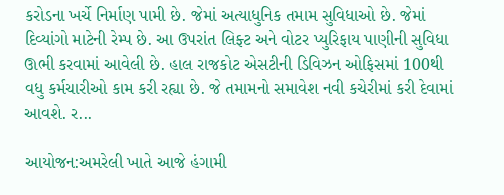કરોડના ખર્ચે નિર્માણ પામી છે. જેમાં અત્યાધુનિક તમામ સુવિધાઓ છે. જેમાં દિવ્યાંગો માટેની રેમ્પ છે. આ ઉપરાંત લિફ્ટ અને વોટર પ્યુરિફાય પાણીની સુવિધા ઊભી કરવામાં આવેલી છે. હાલ રાજકોટ એસટીની ડિવિઝન ઓફિસમાં 100થી વધુ કર્મચારીઓ કામ કરી રહ્યા છે. જે તમામનો સમાવેશ નવી કચેરીમાં કરી દેવામાં આવશે. ર...

આયોજન:અમરેલી ખાતે આજે હંગામી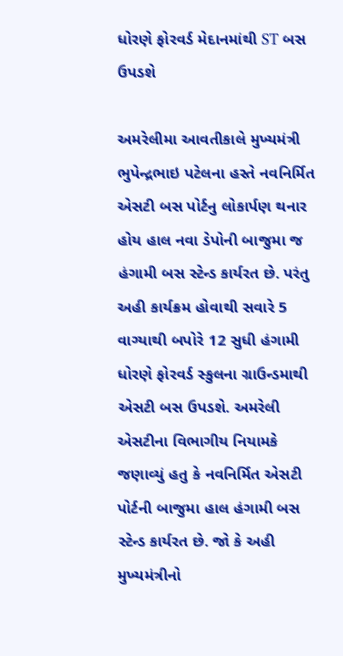ધોરણે ફોરવર્ડ મેદાનમાંથી ST બસ ઉપડશે

અમરેલીમા આવતીકાલે મુખ્યમંત્રી ભુપેન્દ્રભાઇ પટેલના હસ્તે નવનિર્મિત એસટી બસ પોર્ટનુ લોકાર્પણ થનાર હોય હાલ નવા ડેપોની બાજુમા જ હંગામી બસ સ્ટેન્ડ કાર્યરત છે. પરંતુ અહી કાર્યક્રમ હોવાથી સવારે 5 વાગ્યાથી બપોરે 12 સુધી હંગામી ધોરણે ફોરવર્ડ સ્કુલના ગ્રાઉન્ડમાથી એસટી બસ ઉપડશે. અમરેલી એસટીના વિભાગીય નિયામકે જણાવ્યું હતુ કે નવનિર્મિત એસટી પોર્ટની બાજુમા હાલ હંગામી બસ સ્ટેન્ડ કાર્યરત છે. જો કે અહી મુખ્યમંત્રીનો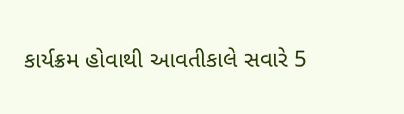કાર્યક્રમ હોવાથી આવતીકાલે સવારે 5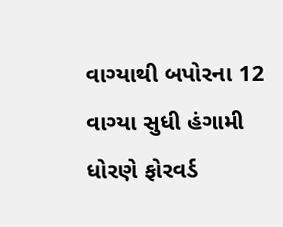વાગ્યાથી બપોરના 12 વાગ્યા સુધી હંગામી ધોરણે ફોરવર્ડ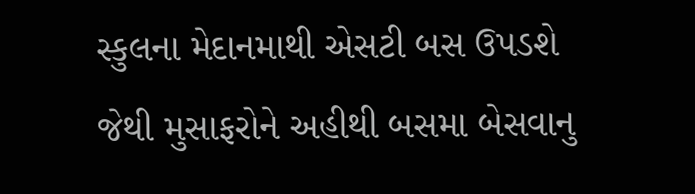સ્કુલના મેદાનમાથી એસટી બસ ઉપડશે જેથી મુસાફરોને અહીથી બસમા બેસવાનુ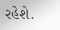રહેશે.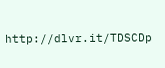http://dlvr.it/TDSCDp